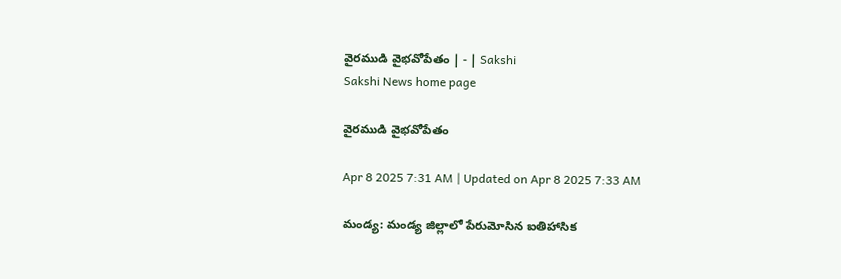వైరముడి వైభవోపేతం | - | Sakshi
Sakshi News home page

వైరముడి వైభవోపేతం

Apr 8 2025 7:31 AM | Updated on Apr 8 2025 7:33 AM

మండ్య: మండ్య జిల్లాలో పేరుమోసిన ఐతిహాసిక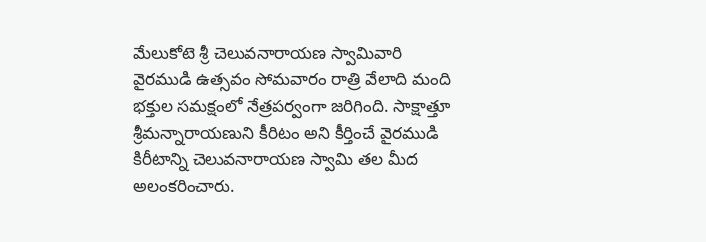మేలుకోటె శ్రీ చెలువనారాయణ స్వామివారి వైరముడి ఉత్సవం సోమవారం రాత్రి వేలాది మంది భక్తుల సమక్షంలో నేత్రపర్వంగా జరిగింది. సాక్షాత్తూ శ్రీమన్నారాయణుని కీరిటం అని కీర్తించే వైరముడి కిరీటాన్ని చెలువనారాయణ స్వామి తల మీద అలంకరించారు.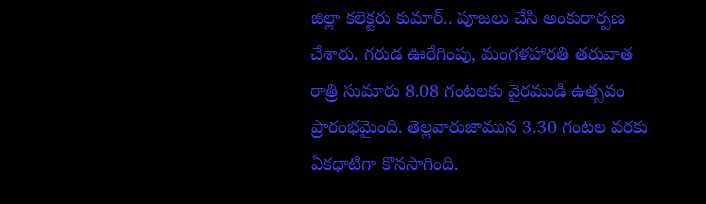జిల్లా కలెక్టరు కుమార్‌.. పూజలు చేసి అంకురార్పణ చేశారు. గరుడ ఊరేగింపు, మంగళహారతి తరువాత రాత్రి సుమారు 8.08 గంటలకు వైరముడి ఉత్సవం ప్రారంభమైంది. తెల్లవారుజామున 3.30 గంటల వరకు ఏకధాటిగా కొనసాగింది.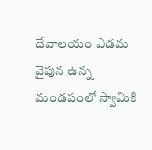దేవాలయం ఎడమ వైపున ఉన్న మండపంలో స్వామికి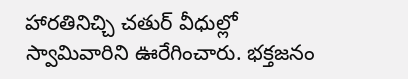హారతినిచ్చి చతుర్‌ వీధుల్లో స్వామివారిని ఊరేగించారు. భక్తజనం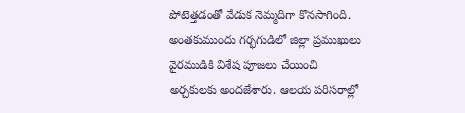పోటెత్తడంతో వేడుక నెమ్మదిగా కొనసాగింది. అంతకుముందు గర్భగుడిలో జిల్లా ప్రముఖులు వైరముడికి విశేష పూజలు చేయించి అర్చకులకు అందజేశారు. ఆలయ పరిసరాల్లో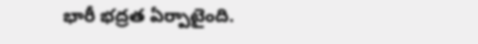భారీ భద్రత ఏర్పాటైంది.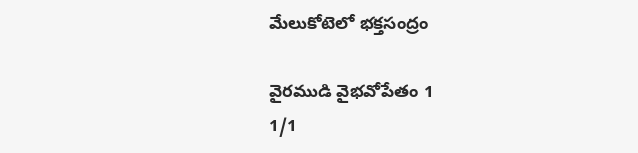మేలుకోటెలో భక్తసంద్రం

వైరముడి వైభవోపేతం 1
1/1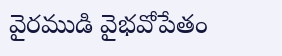వైరముడి వైభవోపేతం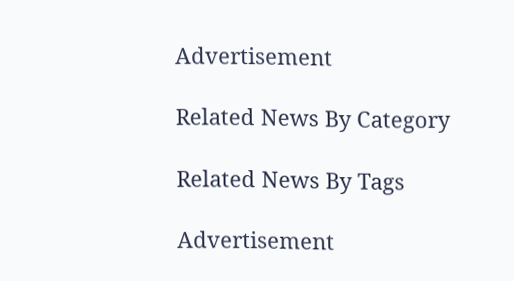Advertisement

Related News By Category

Related News By Tags

Advertisement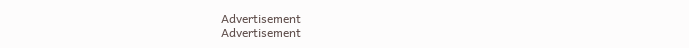Advertisement
Advertisement